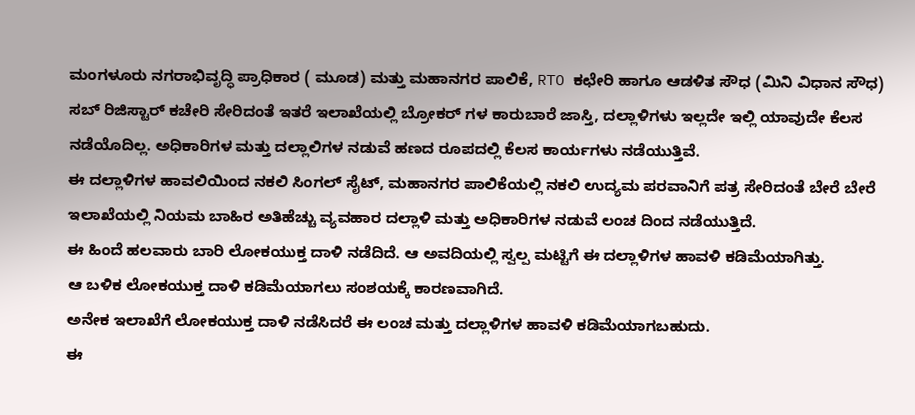ಮಂಗಳೂರು ನಗರಾಭಿವೃದ್ಧಿ ಪ್ರಾಧಿಕಾರ ( ಮೂಡ) ಮತ್ತು ಮಹಾನಗರ ಪಾಲಿಕೆ, RTO ಕಛೇರಿ ಹಾಗೂ ಆಡಳಿತ ಸೌಧ (ಮಿನಿ ವಿಧಾನ ಸೌಧ) ಸಬ್ ರಿಜಿಸ್ಟಾರ್ ಕಚೇರಿ ಸೇರಿದಂತೆ ಇತರೆ ಇಲಾಖೆಯಲ್ಲಿ ಬ್ರೋಕರ್ ಗಳ ಕಾರುಬಾರೆ ಜಾಸ್ತಿ, ದಲ್ಲಾಳಿಗಳು ಇಲ್ಲದೇ ಇಲ್ಲಿ ಯಾವುದೇ ಕೆಲಸ ನಡೆಯೊದಿಲ್ಲ. ಅಧಿಕಾರಿಗಳ ಮತ್ತು ದಲ್ಲಾಲಿಗಳ ನಡುವೆ ಹಣದ ರೂಪದಲ್ಲಿ ಕೆಲಸ ಕಾರ್ಯಗಳು ನಡೆಯುತ್ತಿವೆ.
ಈ ದಲ್ಲಾಳಿಗಳ ಹಾವಲಿಯಿಂದ ನಕಲಿ ಸಿಂಗಲ್ ಸೈಟ್, ಮಹಾನಗರ ಪಾಲಿಕೆಯಲ್ಲಿ ನಕಲಿ ಉದ್ಯಮ ಪರವಾನಿಗೆ ಪತ್ರ ಸೇರಿದಂತೆ ಬೇರೆ ಬೇರೆ ಇಲಾಖೆಯಲ್ಲಿ ನಿಯಮ ಬಾಹಿರ ಅತಿಹೆಚ್ಚು ವ್ಯವಹಾರ ದಲ್ಲಾಳಿ ಮತ್ತು ಅಧಿಕಾರಿಗಳ ನಡುವೆ ಲಂಚ ದಿಂದ ನಡೆಯುತ್ತಿದೆ.
ಈ ಹಿಂದೆ ಹಲವಾರು ಬಾರಿ ಲೋಕಯುಕ್ತ ದಾಳಿ ನಡೆದಿದೆ. ಆ ಅವದಿಯಲ್ಲಿ ಸ್ವಲ್ಪ ಮಟ್ಟಿಗೆ ಈ ದಲ್ಲಾಳಿಗಳ ಹಾವಳಿ ಕಡಿಮೆಯಾಗಿತ್ತು.
ಆ ಬಳಿಕ ಲೋಕಯುಕ್ತ ದಾಳಿ ಕಡಿಮೆಯಾಗಲು ಸಂಶಯಕ್ಕೆ ಕಾರಣವಾಗಿದೆ.
ಅನೇಕ ಇಲಾಖೆಗೆ ಲೋಕಯುಕ್ತ ದಾಳಿ ನಡೆಸಿದರೆ ಈ ಲಂಚ ಮತ್ತು ದಲ್ಲಾಳಿಗಳ ಹಾವಳಿ ಕಡಿಮೆಯಾಗಬಹುದು.
ಈ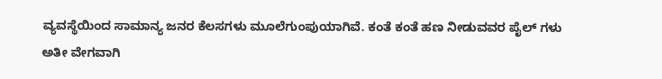ವ್ಯವಸ್ಥೆಯಿಂದ ಸಾಮಾನ್ಯ ಜನರ ಕೆಲಸಗಳು ಮೂಲೆಗುಂಪುಯಾಗಿವೆ. ಕಂತೆ ಕಂತೆ ಹಣ ನೀಡುವವರ ಪೈಲ್ ಗಳು ಅತೀ ವೇಗವಾಗಿ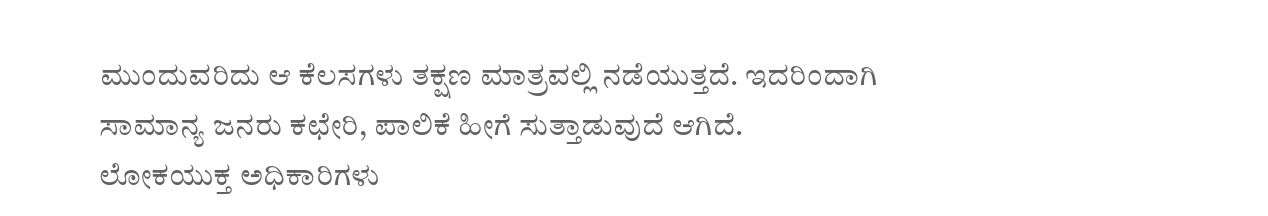ಮುಂದುವರಿದು ಆ ಕೆಲಸಗಳು ತಕ್ಷಣ ಮಾತ್ರವಲ್ಲಿ ನಡೆಯುತ್ತದೆ. ಇದರಿಂದಾಗಿ ಸಾಮಾನ್ಯ ಜನರು ಕಛೇರಿ, ಪಾಲಿಕೆ ಹೀಗೆ ಸುತ್ತಾಡುವುದೆ ಆಗಿದೆ. ಲೋಕಯುಕ್ತ ಅಧಿಕಾರಿಗಳು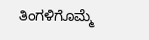ತಿಂಗಳಿಗೊಮ್ಮೆ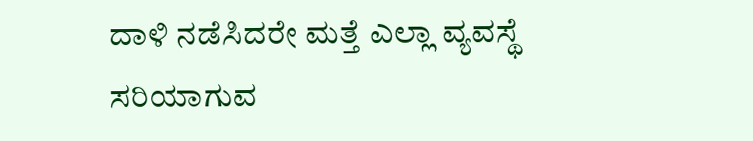ದಾಳಿ ನಡೆಸಿದರೇ ಮತ್ತೆ ಎಲ್ಲಾ ವ್ಯವಸ್ಥೆ ಸರಿಯಾಗುವ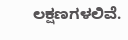ಲಕ್ಷಣಗಳಲಿವೆ.